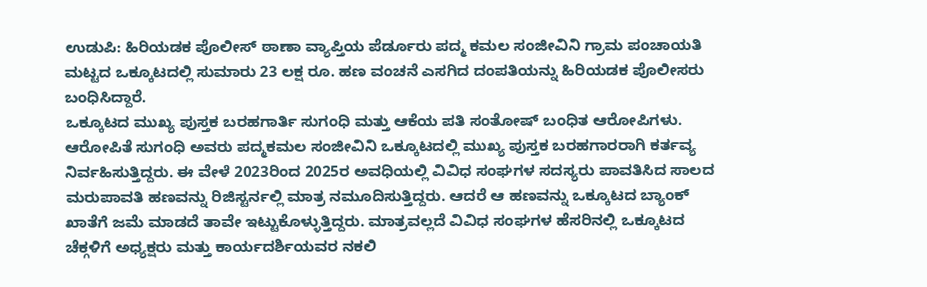ಉಡುಪಿ: ಹಿರಿಯಡಕ ಪೊಲೀಸ್ ಠಾಣಾ ವ್ಯಾಪ್ತಿಯ ಪೆರ್ಡೂರು ಪದ್ಮ ಕಮಲ ಸಂಜೀವಿನಿ ಗ್ರಾಮ ಪಂಚಾಯತಿ ಮಟ್ಟದ ಒಕ್ಕೂಟದಲ್ಲಿ ಸುಮಾರು 23 ಲಕ್ಷ ರೂ. ಹಣ ವಂಚನೆ ಎಸಗಿದ ದಂಪತಿಯನ್ನು ಹಿರಿಯಡಕ ಪೊಲೀಸರು ಬಂಧಿಸಿದ್ದಾರೆ.
ಒಕ್ಕೂಟದ ಮುಖ್ಯ ಪುಸ್ತಕ ಬರಹಗಾರ್ತಿ ಸುಗಂಧಿ ಮತ್ತು ಆಕೆಯ ಪತಿ ಸಂತೋಷ್ ಬಂಧಿತ ಆರೋಪಿಗಳು. ಆರೋಪಿತೆ ಸುಗಂಧಿ ಅವರು ಪದ್ಮಕಮಲ ಸಂಜೀವಿನಿ ಒಕ್ಕೂಟದಲ್ಲಿ ಮುಖ್ಯ ಪುಸ್ತಕ ಬರಹಗಾರರಾಗಿ ಕರ್ತವ್ಯ ನಿರ್ವಹಿಸುತ್ತಿದ್ದರು. ಈ ವೇಳೆ 2023ರಿಂದ 2025ರ ಅವಧಿಯಲ್ಲಿ ವಿವಿಧ ಸಂಘಗಳ ಸದಸ್ಯರು ಪಾವತಿಸಿದ ಸಾಲದ ಮರುಪಾವತಿ ಹಣವನ್ನು ರಿಜಿಸ್ಟರ್ನಲ್ಲಿ ಮಾತ್ರ ನಮೂದಿಸುತ್ತಿದ್ದರು. ಆದರೆ ಆ ಹಣವನ್ನು ಒಕ್ಕೂಟದ ಬ್ಯಾಂಕ್ ಖಾತೆಗೆ ಜಮೆ ಮಾಡದೆ ತಾವೇ ಇಟ್ಟುಕೊಳ್ಳುತ್ತಿದ್ದರು. ಮಾತ್ರವಲ್ಲದೆ ವಿವಿಧ ಸಂಘಗಳ ಹೆಸರಿನಲ್ಲಿ ಒಕ್ಕೂಟದ ಚೆಕ್ಗಳಿಗೆ ಅಧ್ಯಕ್ಷರು ಮತ್ತು ಕಾರ್ಯದರ್ಶಿಯವರ ನಕಲಿ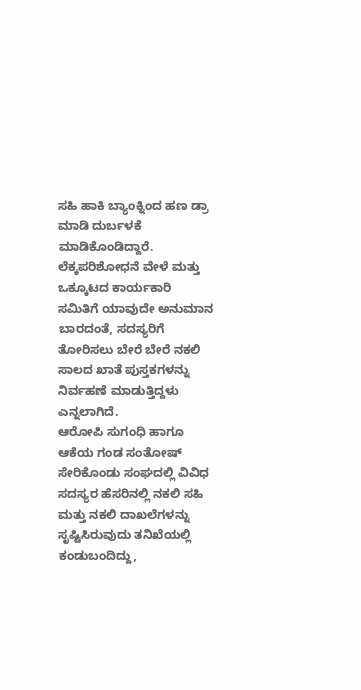ಸಹಿ ಹಾಕಿ ಬ್ಯಾಂಕ್ನಿಂದ ಹಣ ಡ್ರಾ ಮಾಡಿ ದುರ್ಬಳಕೆ ಮಾಡಿಕೊಂಡಿದ್ದಾರೆ. ಲೆಕ್ಕಪರಿಶೋಧನೆ ವೇಳೆ ಮತ್ತು ಒಕ್ಕೂಟದ ಕಾರ್ಯಕಾರಿ ಸಮಿತಿಗೆ ಯಾವುದೇ ಅನುಮಾನ ಬಾರದಂತೆ, ಸದಸ್ಯರಿಗೆ ತೋರಿಸಲು ಬೇರೆ ಬೇರೆ ನಕಲಿ ಸಾಲದ ಖಾತೆ ಪುಸ್ತಕಗಳನ್ನು ನಿರ್ವಹಣೆ ಮಾಡುತ್ತಿದ್ದಳು ಎನ್ನಲಾಗಿದೆ.
ಆರೋಪಿ ಸುಗಂಧಿ ಹಾಗೂ ಆಕೆಯ ಗಂಡ ಸಂತೋಷ್ ಸೇರಿಕೊಂಡು ಸಂಘದಲ್ಲಿ ವಿವಿಧ ಸದಸ್ಯರ ಹೆಸರಿನಲ್ಲಿ ನಕಲಿ ಸಹಿ ಮತ್ತು ನಕಲಿ ದಾಖಲೆಗಳನ್ನು ಸೃಷ್ಟಿಸಿರುವುದು ತನಿಖೆಯಲ್ಲಿ ಕಂಡುಬಂದಿದ್ದು,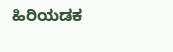ಹಿರಿಯಡಕ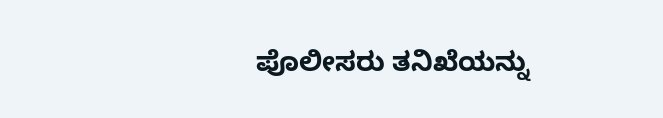ಪೊಲೀಸರು ತನಿಖೆಯನ್ನು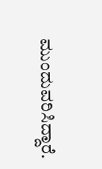ಮುಂದುವರಿಸಿದ್ದಾರೆ.